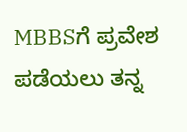MBBSಗೆ ಪ್ರವೇಶ ಪಡೆಯಲು ತನ್ನ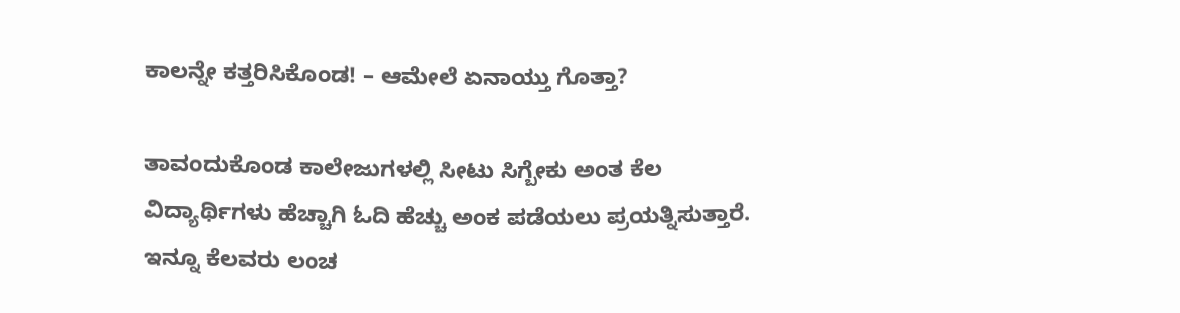ಕಾಲನ್ನೇ ಕತ್ತರಿಸಿಕೊಂಡ! – ಆಮೇಲೆ ಏನಾಯ್ತು ಗೊತ್ತಾ?

ತಾವಂದುಕೊಂಡ ಕಾಲೇಜುಗಳಲ್ಲಿ ಸೀಟು ಸಿಗ್ಬೇಕು ಅಂತ ಕೆಲ ವಿದ್ಯಾರ್ಥಿಗಳು ಹೆಚ್ಚಾಗಿ ಓದಿ ಹೆಚ್ಚು ಅಂಕ ಪಡೆಯಲು ಪ್ರಯತ್ನಿಸುತ್ತಾರೆ. ಇನ್ನೂ ಕೆಲವರು ಲಂಚ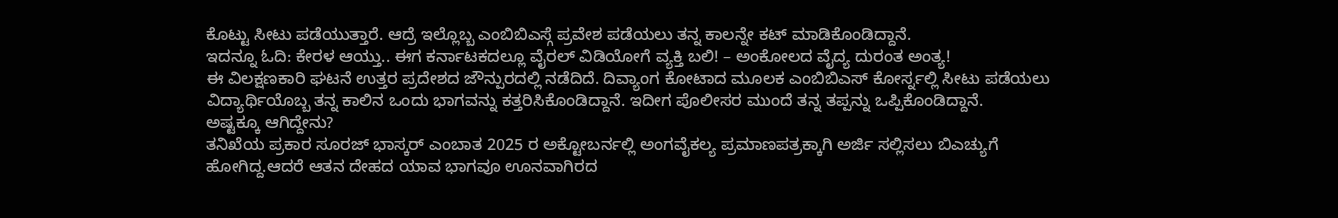ಕೊಟ್ಟು ಸೀಟು ಪಡೆಯುತ್ತಾರೆ. ಆದ್ರೆ ಇಲ್ಲೊಬ್ಬ ಎಂಬಿಬಿಎಸ್ಗೆ ಪ್ರವೇಶ ಪಡೆಯಲು ತನ್ನ ಕಾಲನ್ನೇ ಕಟ್ ಮಾಡಿಕೊಂಡಿದ್ದಾನೆ.
ಇದನ್ನೂ ಓದಿ: ಕೇರಳ ಆಯ್ತು.. ಈಗ ಕರ್ನಾಟಕದಲ್ಲೂ ವೈರಲ್ ವಿಡಿಯೋಗೆ ವ್ಯಕ್ತಿ ಬಲಿ! – ಅಂಕೋಲದ ವೈದ್ಯ ದುರಂತ ಅಂತ್ಯ!
ಈ ವಿಲಕ್ಷಣಕಾರಿ ಘಟನೆ ಉತ್ತರ ಪ್ರದೇಶದ ಜೌನ್ಪುರದಲ್ಲಿ ನಡೆದಿದೆ. ದಿವ್ಯಾಂಗ ಕೋಟಾದ ಮೂಲಕ ಎಂಬಿಬಿಎಸ್ ಕೋರ್ಸ್ನಲ್ಲಿ ಸೀಟು ಪಡೆಯಲು ವಿದ್ಯಾರ್ಥಿಯೊಬ್ಬ ತನ್ನ ಕಾಲಿನ ಒಂದು ಭಾಗವನ್ನು ಕತ್ತರಿಸಿಕೊಂಡಿದ್ದಾನೆ. ಇದೀಗ ಪೊಲೀಸರ ಮುಂದೆ ತನ್ನ ತಪ್ಪನ್ನು ಒಪ್ಪಿಕೊಂಡಿದ್ದಾನೆ.
ಅಷ್ಟಕ್ಕೂ ಆಗಿದ್ದೇನು?
ತನಿಖೆಯ ಪ್ರಕಾರ ಸೂರಜ್ ಭಾಸ್ಕರ್ ಎಂಬಾತ 2025 ರ ಅಕ್ಟೋಬರ್ನಲ್ಲಿ ಅಂಗವೈಕಲ್ಯ ಪ್ರಮಾಣಪತ್ರಕ್ಕಾಗಿ ಅರ್ಜಿ ಸಲ್ಲಿಸಲು ಬಿಎಚ್ಯುಗೆ ಹೋಗಿದ್ದ.ಆದರೆ ಆತನ ದೇಹದ ಯಾವ ಭಾಗವೂ ಊನವಾಗಿರದ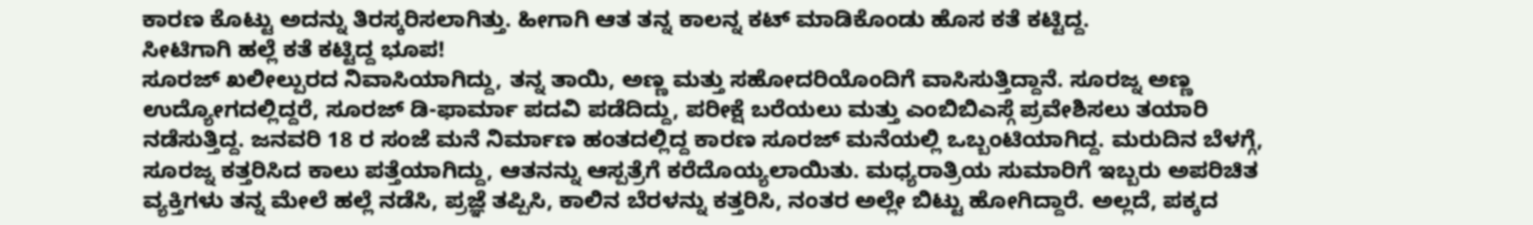ಕಾರಣ ಕೊಟ್ಟು ಅದನ್ನು ತಿರಸ್ಕರಿಸಲಾಗಿತ್ತು. ಹೀಗಾಗಿ ಆತ ತನ್ನ ಕಾಲನ್ನ ಕಟ್ ಮಾಡಿಕೊಂಡು ಹೊಸ ಕತೆ ಕಟ್ಟಿದ್ದ.
ಸೀಟಿಗಾಗಿ ಹಲ್ಲೆ ಕತೆ ಕಟ್ಟಿದ್ದ ಭೂಪ!
ಸೂರಜ್ ಖಲೀಲ್ಪುರದ ನಿವಾಸಿಯಾಗಿದ್ದು, ತನ್ನ ತಾಯಿ, ಅಣ್ಣ ಮತ್ತು ಸಹೋದರಿಯೊಂದಿಗೆ ವಾಸಿಸುತ್ತಿದ್ದಾನೆ. ಸೂರಜ್ನ ಅಣ್ಣ ಉದ್ಯೋಗದಲ್ಲಿದ್ದರೆ, ಸೂರಜ್ ಡಿ-ಫಾರ್ಮಾ ಪದವಿ ಪಡೆದಿದ್ದು, ಪರೀಕ್ಷೆ ಬರೆಯಲು ಮತ್ತು ಎಂಬಿಬಿಎಸ್ಗೆ ಪ್ರವೇಶಿಸಲು ತಯಾರಿ ನಡೆಸುತ್ತಿದ್ದ. ಜನವರಿ 18 ರ ಸಂಜೆ ಮನೆ ನಿರ್ಮಾಣ ಹಂತದಲ್ಲಿದ್ದ ಕಾರಣ ಸೂರಜ್ ಮನೆಯಲ್ಲಿ ಒಬ್ಬಂಟಿಯಾಗಿದ್ದ. ಮರುದಿನ ಬೆಳಗ್ಗೆ, ಸೂರಜ್ನ ಕತ್ತರಿಸಿದ ಕಾಲು ಪತ್ತೆಯಾಗಿದ್ದು, ಆತನನ್ನು ಆಸ್ಪತ್ರೆಗೆ ಕರೆದೊಯ್ಯಲಾಯಿತು. ಮಧ್ಯರಾತ್ರಿಯ ಸುಮಾರಿಗೆ ಇಬ್ಬರು ಅಪರಿಚಿತ ವ್ಯಕ್ತಿಗಳು ತನ್ನ ಮೇಲೆ ಹಲ್ಲೆ ನಡೆಸಿ, ಪ್ರಜ್ಞೆ ತಪ್ಪಿಸಿ, ಕಾಲಿನ ಬೆರಳನ್ನು ಕತ್ತರಿಸಿ, ನಂತರ ಅಲ್ಲೇ ಬಿಟ್ಟು ಹೋಗಿದ್ದಾರೆ. ಅಲ್ಲದೆ, ಪಕ್ಕದ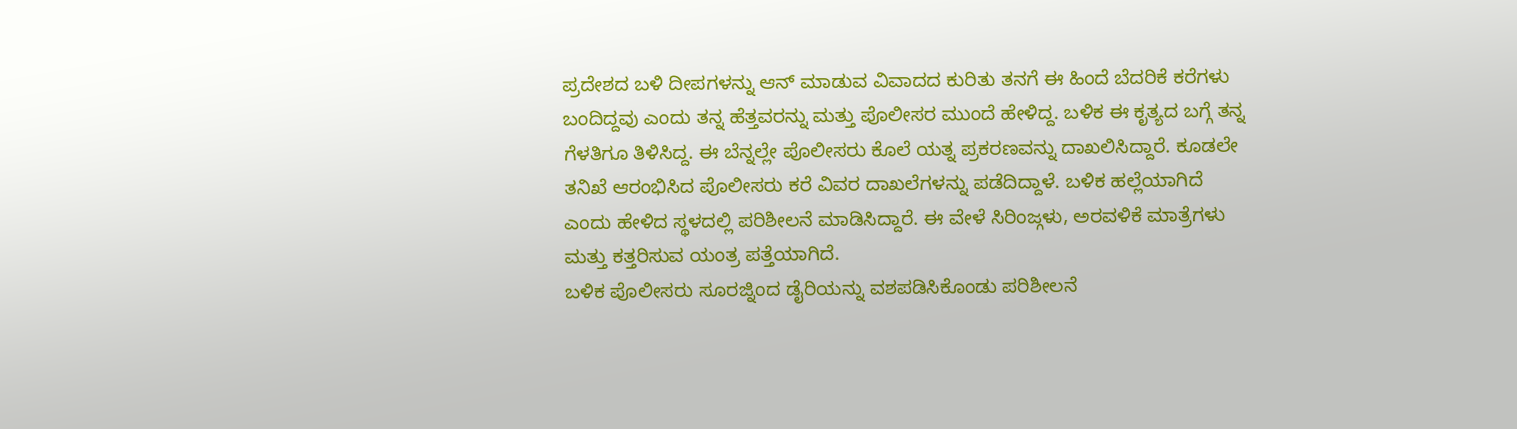ಪ್ರದೇಶದ ಬಳಿ ದೀಪಗಳನ್ನು ಆನ್ ಮಾಡುವ ವಿವಾದದ ಕುರಿತು ತನಗೆ ಈ ಹಿಂದೆ ಬೆದರಿಕೆ ಕರೆಗಳು ಬಂದಿದ್ದವು ಎಂದು ತನ್ನ ಹೆತ್ತವರನ್ನು ಮತ್ತು ಪೊಲೀಸರ ಮುಂದೆ ಹೇಳಿದ್ದ. ಬಳಿಕ ಈ ಕೃತ್ಯದ ಬಗ್ಗೆ ತನ್ನ ಗೆಳತಿಗೂ ತಿಳಿಸಿದ್ದ. ಈ ಬೆನ್ನಲ್ಲೇ ಪೊಲೀಸರು ಕೊಲೆ ಯತ್ನ ಪ್ರಕರಣವನ್ನು ದಾಖಲಿಸಿದ್ದಾರೆ. ಕೂಡಲೇ ತನಿಖೆ ಆರಂಭಿಸಿದ ಪೊಲೀಸರು ಕರೆ ವಿವರ ದಾಖಲೆಗಳನ್ನು ಪಡೆದಿದ್ದಾಳೆ. ಬಳಿಕ ಹಲ್ಲೆಯಾಗಿದೆ ಎಂದು ಹೇಳಿದ ಸ್ಥಳದಲ್ಲಿ ಪರಿಶೀಲನೆ ಮಾಡಿಸಿದ್ದಾರೆ. ಈ ವೇಳೆ ಸಿರಿಂಜ್ಗಳು, ಅರವಳಿಕೆ ಮಾತ್ರೆಗಳು ಮತ್ತು ಕತ್ತರಿಸುವ ಯಂತ್ರ ಪತ್ತೆಯಾಗಿದೆ.
ಬಳಿಕ ಪೊಲೀಸರು ಸೂರಜ್ನಿಂದ ಡೈರಿಯನ್ನು ವಶಪಡಿಸಿಕೊಂಡು ಪರಿಶೀಲನೆ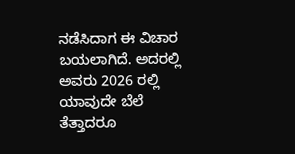ನಡೆಸಿದಾಗ ಈ ವಿಚಾರ ಬಯಲಾಗಿದೆ. ಅದರಲ್ಲಿ ಅವರು 2026 ರಲ್ಲಿ ಯಾವುದೇ ಬೆಲೆ ತೆತ್ತಾದರೂ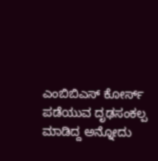ಎಂಬಿಬಿಎಸ್ ಕೋರ್ಸ್ ಪಡೆಯುವ ದೃಢಸಂಕಲ್ಪ ಮಾಡಿದ್ದ ಅನ್ನೋದು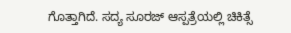ಗೊತ್ತಾಗಿದೆ. ಸದ್ಯ ಸೂರಜ್ ಆಸ್ಪತ್ರೆಯಲ್ಲಿ ಚಿಕಿತ್ಸೆ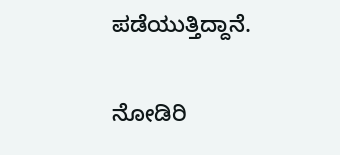ಪಡೆಯುತ್ತಿದ್ದಾನೆ.

ನೋಡಿರಿ